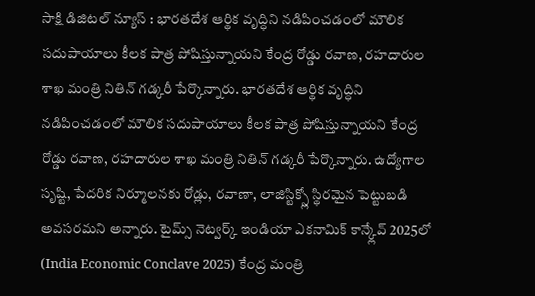సాక్షి డిజిటల్ న్యూస్ : భారతదేశ ఆర్థిక వృద్ధిని నడిపించడంలో మౌలిక సదుపాయాలు కీలక పాత్ర పోషిస్తున్నాయని కేంద్ర రోడ్డు రవాణ, రహదారుల శాఖ మంత్రి నితిన్ గడ్కరీ పేర్కొన్నారు. భారతదేశ ఆర్థిక వృద్ధిని నడిపించడంలో మౌలిక సదుపాయాలు కీలక పాత్ర పోషిస్తున్నాయని కేంద్ర రోడ్డు రవాణ, రహదారుల శాఖ మంత్రి నితిన్ గడ్కరీ పేర్కొన్నారు. ఉద్యోగాల సృష్టి, పేదరిక నిర్మూలనకు రోడ్లు, రవాణా, లాజిస్టిక్స్లో స్థిరమైన పెట్టుబడి అవసరమని అన్నారు. టైమ్స్ నెట్వర్క్ ఇండియా ఎకనామిక్ కాన్క్లేవ్ 2025లో (India Economic Conclave 2025) కేంద్ర మంత్రి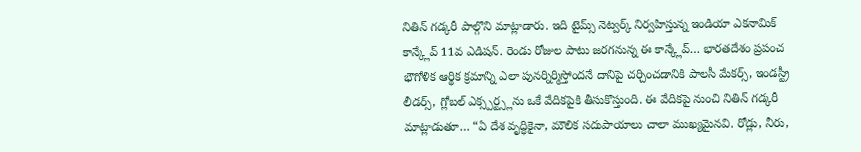నితిన్ గడ్కరీ పాల్గొని మాట్లాడారు. ఇది టైమ్స్ నెట్వర్క్ నిర్వహిస్తున్న ఇండియా ఎకనామిక్ కాన్క్లేవ్ 11వ ఎడిషన్. రెండు రోజుల పాటు జరగనున్న ఈ కాన్క్లేవ్… భారతదేశం ప్రపంచ భౌగోళిక ఆర్థిక క్రమాన్ని ఎలా పునర్నిర్మిస్తోందనే దానిపై చర్చించడానికి పాలసీ మేకర్స్, ఇండస్ట్రీ లీడర్స్, గ్లోబల్ ఎక్స్పర్ట్స్లను ఒకే వేదికపైకి తీసుకొస్తుంది. ఈ వేదికపై నుంచి నితిన్ గడ్కరీ మాట్లాడుతూ… “ఏ దేశ వృద్ధికైనా, మౌలిక సదుపాయాలు చాలా ముఖ్యమైనవి. రోడ్లు, నీరు,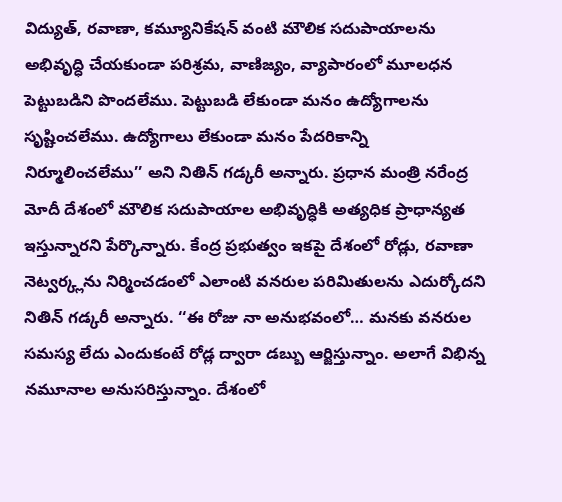విద్యుత్, రవాణా, కమ్యూనికేషన్ వంటి మౌలిక సదుపాయాలను అభివృద్ధి చేయకుండా పరిశ్రమ, వాణిజ్యం, వ్యాపారంలో మూలధన పెట్టుబడిని పొందలేము. పెట్టుబడి లేకుండా మనం ఉద్యోగాలను సృష్టించలేము. ఉద్యోగాలు లేకుండా మనం పేదరికాన్ని నిర్మూలించలేము’’ అని నితిన్ గడ్కరీ అన్నారు. ప్రధాన మంత్రి నరేంద్ర మోదీ దేశంలో మౌలిక సదుపాయాల అభివృద్ధికి అత్యధిక ప్రాధాన్యత ఇస్తున్నారని పేర్కొన్నారు. కేంద్ర ప్రభుత్వం ఇకపై దేశంలో రోడ్లు, రవాణా నెట్వర్క్లను నిర్మించడంలో ఎలాంటి వనరుల పరిమితులను ఎదుర్కోదని నితిన్ గడ్కరీ అన్నారు. ‘‘ఈ రోజు నా అనుభవంలో… మనకు వనరుల సమస్య లేదు ఎందుకంటే రోడ్ల ద్వారా డబ్బు ఆర్జిస్తున్నాం. అలాగే విభిన్న నమూనాల అనుసరిస్తున్నాం. దేశంలో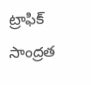ట్రాఫిక్ సాంద్రత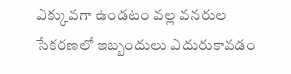ఎక్కువగా ఉండటం వల్ల వనరుల సేకరణలో ఇబ్బందులు ఎదురుకావడం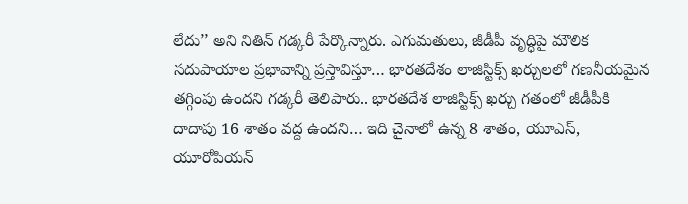లేదు’’ అని నితిన్ గడ్కరీ పేర్కొన్నారు. ఎగుమతులు, జీడీపీ వృద్ధిపై మౌలిక సదుపాయాల ప్రభావాన్ని ప్రస్తావిస్తూ… భారతదేశం లాజిస్టిక్స్ ఖర్చులలో గణనీయమైన తగ్గింపు ఉందని గడ్కరీ తెలిపారు.. భారతదేశ లాజిస్టిక్స్ ఖర్చు గతంలో జీడీపీకి దాదాపు 16 శాతం వద్ద ఉందని… ఇది చైనాలో ఉన్న 8 శాతం, యూఎస్, యూరోపియన్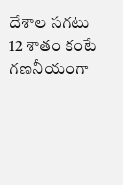దేశాల సగటు 12 శాతం కంటే గణనీయంగా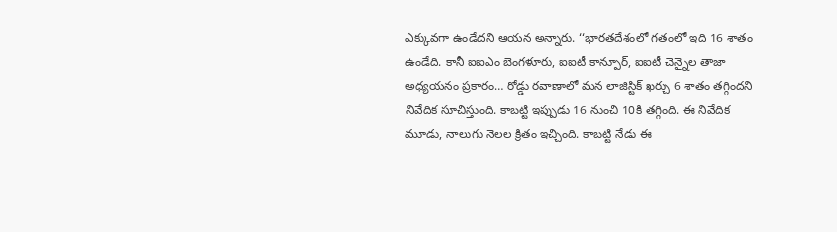ఎక్కువగా ఉండేదని ఆయన అన్నారు. ‘‘భారతదేశంలో గతంలో ఇది 16 శాతం ఉండేది. కానీ ఐఐఎం బెంగళూరు, ఐఐటీ కాన్పూర్, ఐఐటీ చెన్నైల తాజా అధ్యయనం ప్రకారం… రోడ్డు రవాణాలో మన లాజిస్టిక్ ఖర్చు 6 శాతం తగ్గిందని నివేదిక సూచిస్తుంది. కాబట్టి ఇప్పుడు 16 నుంచి 10కి తగ్గింది. ఈ నివేదిక మూడు, నాలుగు నెలల క్రితం ఇచ్చింది. కాబట్టి నేడు ఈ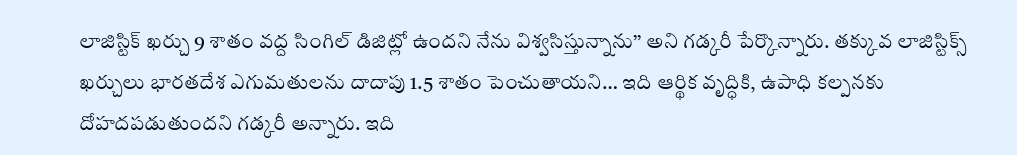లాజిస్టిక్ ఖర్చు 9 శాతం వద్ద సింగిల్ డిజిట్లో ఉందని నేను విశ్వసిస్తున్నాను’’ అని గడ్కరీ పేర్కొన్నారు. తక్కువ లాజిస్టిక్స్ ఖర్చులు భారతదేశ ఎగుమతులను దాదాపు 1.5 శాతం పెంచుతాయని… ఇది ఆర్థిక వృద్ధికి, ఉపాధి కల్పనకు దోహదపడుతుందని గడ్కరీ అన్నారు. ఇది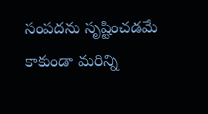సంపదను సృష్టించడమే కాకుండా మరిన్ని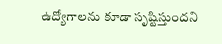ఉద్యోగాలను కూడా సృష్టిస్తుందని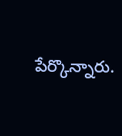పేర్కొన్నారు.